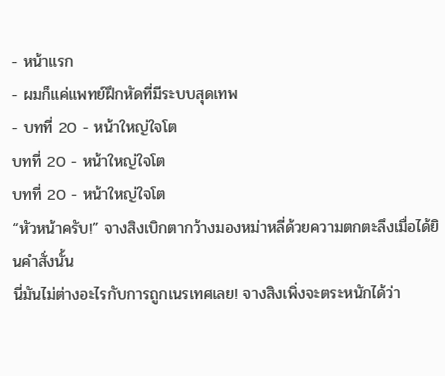- หน้าแรก
- ผมก็แค่แพทย์ฝึกหัดที่มีระบบสุดเทพ
- บทที่ 20 - หน้าใหญ่ใจโต
บทที่ 20 - หน้าใหญ่ใจโต
บทที่ 20 - หน้าใหญ่ใจโต
“หัวหน้าครับ!” จางสิงเบิกตากว้างมองหม่าหลี่ด้วยความตกตะลึงเมื่อได้ยินคำสั่งนั้น
นี่มันไม่ต่างอะไรกับการถูกเนรเทศเลย! จางสิงเพิ่งจะตระหนักได้ว่า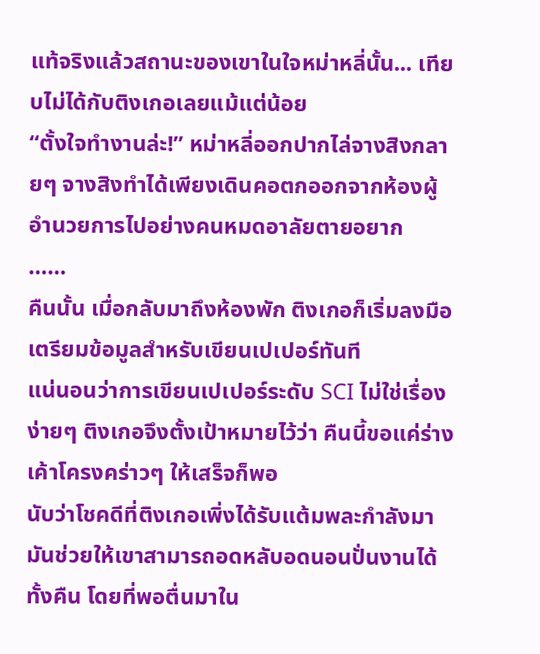แท้จริงแล้วสถานะของเขาในใจหม่าหลี่นั้น... เทียบไม่ได้กับติงเกอเลยแม้แต่น้อย
“ตั้งใจทำงานล่ะ!” หม่าหลี่ออกปากไล่จางสิงกลายๆ จางสิงทำได้เพียงเดินคอตกออกจากห้องผู้อำนวยการไปอย่างคนหมดอาลัยตายอยาก
……
คืนนั้น เมื่อกลับมาถึงห้องพัก ติงเกอก็เริ่มลงมือเตรียมข้อมูลสำหรับเขียนเปเปอร์ทันที
แน่นอนว่าการเขียนเปเปอร์ระดับ SCI ไม่ใช่เรื่องง่ายๆ ติงเกอจึงตั้งเป้าหมายไว้ว่า คืนนี้ขอแค่ร่างเค้าโครงคร่าวๆ ให้เสร็จก็พอ
นับว่าโชคดีที่ติงเกอเพิ่งได้รับแต้มพละกำลังมา มันช่วยให้เขาสามารถอดหลับอดนอนปั่นงานได้ทั้งคืน โดยที่พอตื่นมาใน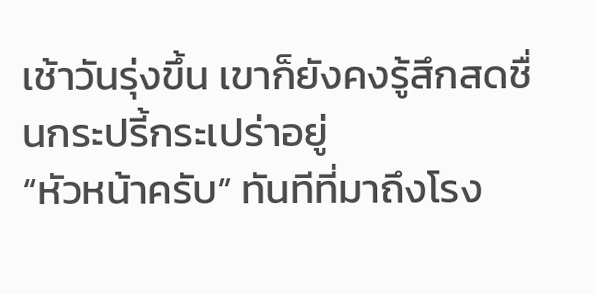เช้าวันรุ่งขึ้น เขาก็ยังคงรู้สึกสดชื่นกระปรี้กระเปร่าอยู่
“หัวหน้าครับ” ทันทีที่มาถึงโรง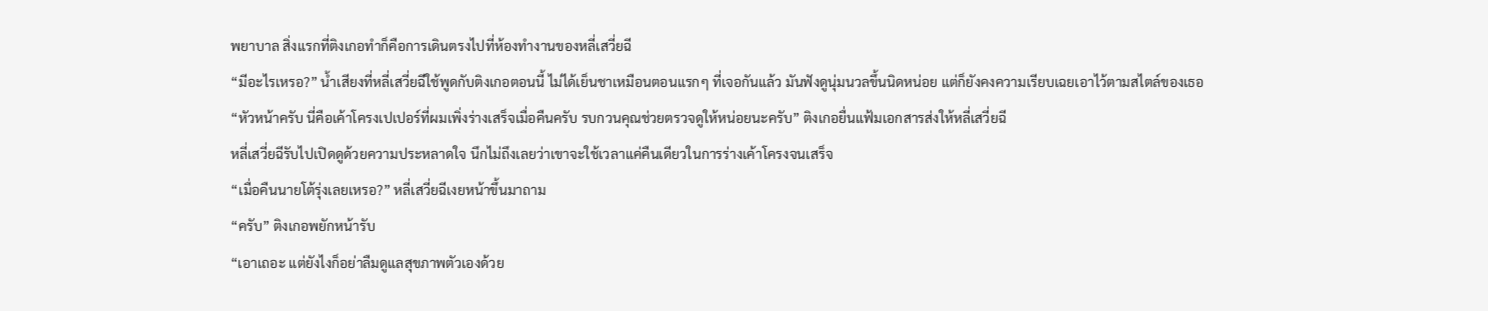พยาบาล สิ่งแรกที่ติงเกอทำก็คือการเดินตรงไปที่ห้องทำงานของหลี่เสวี่ยฉี
“มีอะไรเหรอ?” น้ำเสียงที่หลี่เสวี่ยฉีใช้พูดกับติงเกอตอนนี้ ไม่ได้เย็นชาเหมือนตอนแรกๆ ที่เจอกันแล้ว มันฟังดูนุ่มนวลขึ้นนิดหน่อย แต่ก็ยังคงความเรียบเฉยเอาไว้ตามสไตล์ของเธอ
“หัวหน้าครับ นี่คือเค้าโครงเปเปอร์ที่ผมเพิ่งร่างเสร็จเมื่อคืนครับ รบกวนคุณช่วยตรวจดูให้หน่อยนะครับ” ติงเกอยื่นแฟ้มเอกสารส่งให้หลี่เสวี่ยฉี
หลี่เสวี่ยฉีรับไปเปิดดูด้วยความประหลาดใจ นึกไม่ถึงเลยว่าเขาจะใช้เวลาแค่คืนเดียวในการร่างเค้าโครงจนเสร็จ
“เมื่อคืนนายโต้รุ่งเลยเหรอ?” หลี่เสวี่ยฉีเงยหน้าขึ้นมาถาม
“ครับ” ติงเกอพยักหน้ารับ
“เอาเถอะ แต่ยังไงก็อย่าลืมดูแลสุขภาพตัวเองด้วย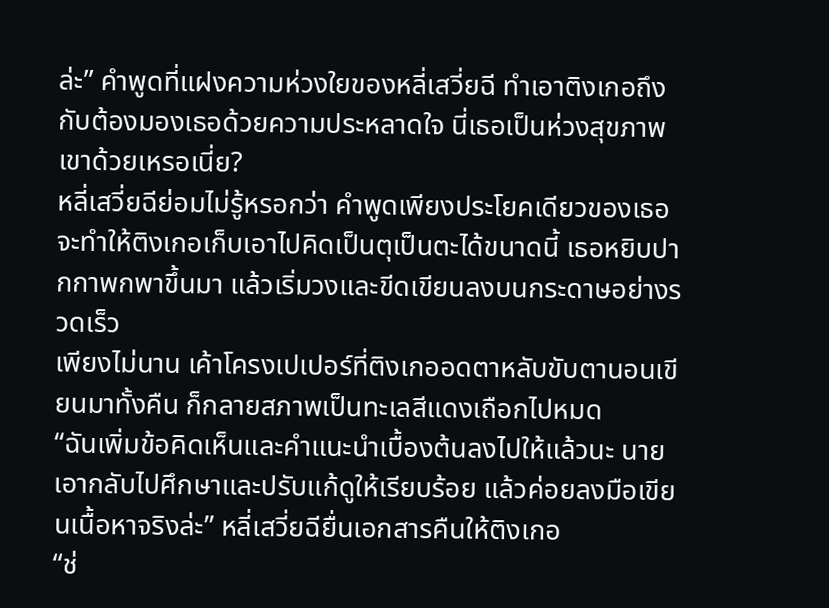ล่ะ” คำพูดที่แฝงความห่วงใยของหลี่เสวี่ยฉี ทำเอาติงเกอถึงกับต้องมองเธอด้วยความประหลาดใจ นี่เธอเป็นห่วงสุขภาพเขาด้วยเหรอเนี่ย?
หลี่เสวี่ยฉีย่อมไม่รู้หรอกว่า คำพูดเพียงประโยคเดียวของเธอ จะทำให้ติงเกอเก็บเอาไปคิดเป็นตุเป็นตะได้ขนาดนี้ เธอหยิบปากกาพกพาขึ้นมา แล้วเริ่มวงและขีดเขียนลงบนกระดาษอย่างรวดเร็ว
เพียงไม่นาน เค้าโครงเปเปอร์ที่ติงเกออดตาหลับขับตานอนเขียนมาทั้งคืน ก็กลายสภาพเป็นทะเลสีแดงเถือกไปหมด
“ฉันเพิ่มข้อคิดเห็นและคำแนะนำเบื้องต้นลงไปให้แล้วนะ นายเอากลับไปศึกษาและปรับแก้ดูให้เรียบร้อย แล้วค่อยลงมือเขียนเนื้อหาจริงล่ะ” หลี่เสวี่ยฉียื่นเอกสารคืนให้ติงเกอ
“ช่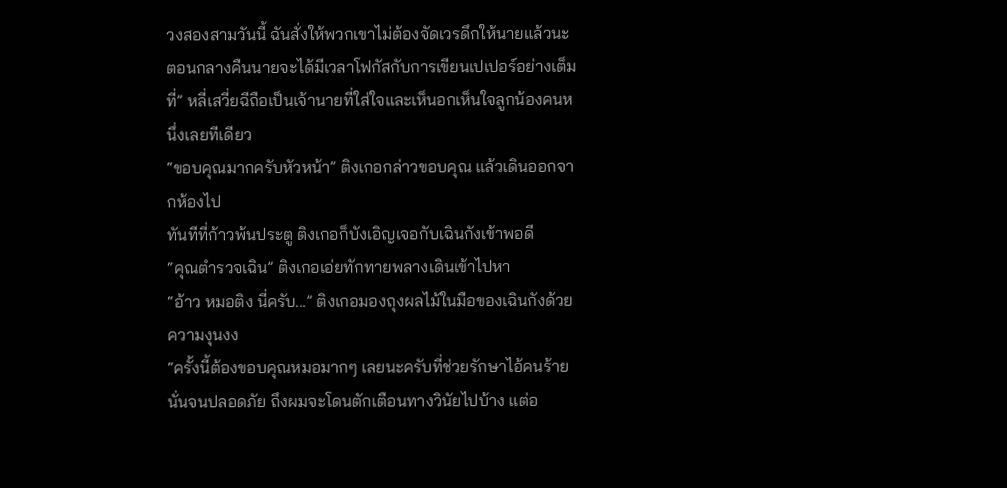วงสองสามวันนี้ ฉันสั่งให้พวกเขาไม่ต้องจัดเวรดึกให้นายแล้วนะ ตอนกลางคืนนายจะได้มีเวลาโฟกัสกับการเขียนเปเปอร์อย่างเต็มที่” หลี่เสวี่ยฉีถือเป็นเจ้านายที่ใส่ใจและเห็นอกเห็นใจลูกน้องคนหนึ่งเลยทีเดียว
“ขอบคุณมากครับหัวหน้า” ติงเกอกล่าวขอบคุณ แล้วเดินออกจากห้องไป
ทันทีที่ก้าวพ้นประตู ติงเกอก็บังเอิญเจอกับเฉินกังเข้าพอดี
“คุณตำรวจเฉิน” ติงเกอเอ่ยทักทายพลางเดินเข้าไปหา
“อ้าว หมอติง นี่ครับ...” ติงเกอมองถุงผลไม้ในมือของเฉินกังด้วยความงุนงง
“ครั้งนี้ต้องขอบคุณหมอมากๆ เลยนะครับที่ช่วยรักษาไอ้คนร้ายนั่นจนปลอดภัย ถึงผมจะโดนตักเตือนทางวินัยไปบ้าง แต่อ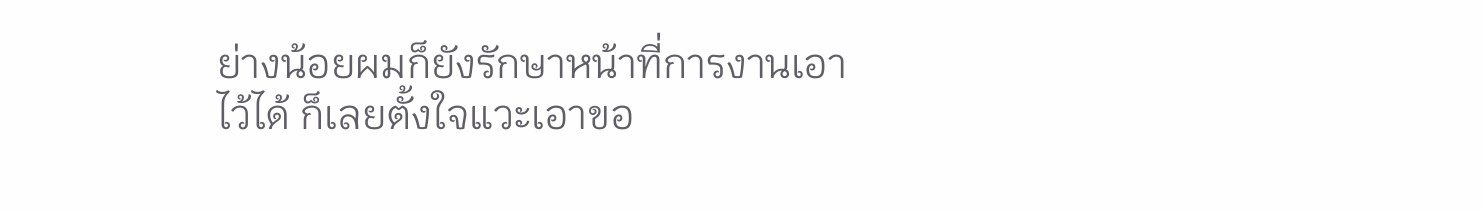ย่างน้อยผมก็ยังรักษาหน้าที่การงานเอาไว้ได้ ก็เลยตั้งใจแวะเอาขอ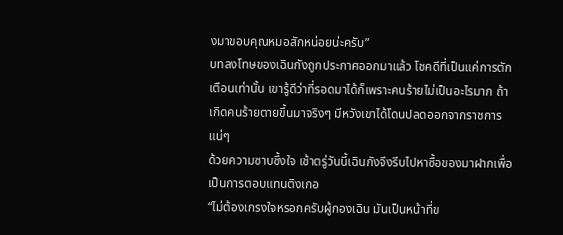งมาขอบคุณหมอสักหน่อยน่ะครับ”
บทลงโทษของเฉินกังถูกประกาศออกมาแล้ว โชคดีที่เป็นแค่การตักเตือนเท่านั้น เขารู้ดีว่าที่รอดมาได้ก็เพราะคนร้ายไม่เป็นอะไรมาก ถ้าเกิดคนร้ายตายขึ้นมาจริงๆ มีหวังเขาได้โดนปลดออกจากราชการแน่ๆ
ด้วยความซาบซึ้งใจ เช้าตรู่วันนี้เฉินกังจึงรีบไปหาซื้อของมาฝากเพื่อเป็นการตอบแทนติงเกอ
“ไม่ต้องเกรงใจหรอกครับผู้กองเฉิน มันเป็นหน้าที่ข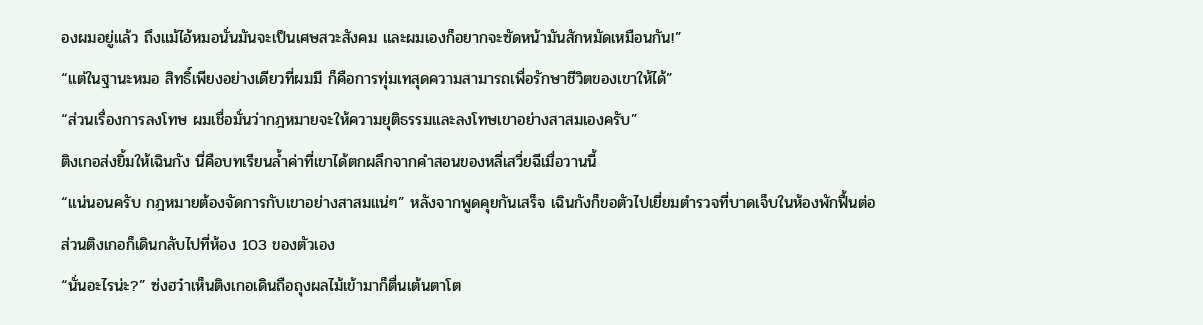องผมอยู่แล้ว ถึงแม้ไอ้หมอนั่นมันจะเป็นเศษสวะสังคม และผมเองก็อยากจะซัดหน้ามันสักหมัดเหมือนกัน!”
“แต่ในฐานะหมอ สิทธิ์เพียงอย่างเดียวที่ผมมี ก็คือการทุ่มเทสุดความสามารถเพื่อรักษาชีวิตของเขาให้ได้”
“ส่วนเรื่องการลงโทษ ผมเชื่อมั่นว่ากฎหมายจะให้ความยุติธรรมและลงโทษเขาอย่างสาสมเองครับ”
ติงเกอส่งยิ้มให้เฉินกัง นี่คือบทเรียนล้ำค่าที่เขาได้ตกผลึกจากคำสอนของหลี่เสวี่ยฉีเมื่อวานนี้
“แน่นอนครับ กฎหมายต้องจัดการกับเขาอย่างสาสมแน่ๆ” หลังจากพูดคุยกันเสร็จ เฉินกังก็ขอตัวไปเยี่ยมตำรวจที่บาดเจ็บในห้องพักฟื้นต่อ
ส่วนติงเกอก็เดินกลับไปที่ห้อง 103 ของตัวเอง
“นั่นอะไรน่ะ?” ซ่งฮว๋าเห็นติงเกอเดินถือถุงผลไม้เข้ามาก็ตื่นเต้นตาโต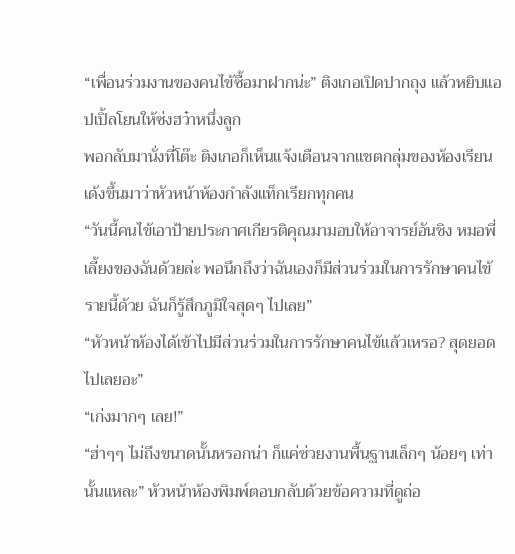“เพื่อนร่วมงานของคนไข้ซื้อมาฝากน่ะ” ติงเกอเปิดปากถุง แล้วหยิบแอปเปิ้ลโยนให้ซ่งฮว๋าหนึ่งลูก
พอกลับมานั่งที่โต๊ะ ติงเกอก็เห็นแจ้งเตือนจากแชตกลุ่มของห้องเรียน เด้งขึ้นมาว่าหัวหน้าห้องกำลังแท็กเรียกทุกคน
“วันนี้คนไข้เอาป้ายประกาศเกียรติคุณมามอบให้อาจารย์อันชิง หมอพี่เลี้ยงของฉันด้วยล่ะ พอนึกถึงว่าฉันเองก็มีส่วนร่วมในการรักษาคนไข้รายนี้ด้วย ฉันก็รู้สึกภูมิใจสุดๆ ไปเลย”
“หัวหน้าห้องได้เข้าไปมีส่วนร่วมในการรักษาคนไข้แล้วเหรอ? สุดยอดไปเลยอะ”
“เก่งมากๆ เลย!”
“ฮ่าๆๆ ไม่ถึงขนาดนั้นหรอกน่า ก็แค่ช่วยงานพื้นฐานเล็กๆ น้อยๆ เท่านั้นแหละ” หัวหน้าห้องพิมพ์ตอบกลับด้วยข้อความที่ดูถ่อ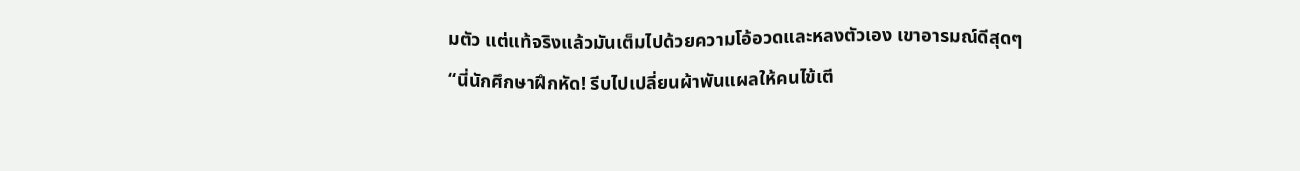มตัว แต่แท้จริงแล้วมันเต็มไปด้วยความโอ้อวดและหลงตัวเอง เขาอารมณ์ดีสุดๆ
“นี่นักศึกษาฝึกหัด! รีบไปเปลี่ยนผ้าพันแผลให้คนไข้เตี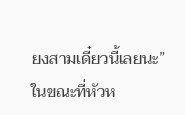ยงสามเดี๋ยวนี้เลยนะ” ในขณะที่หัวห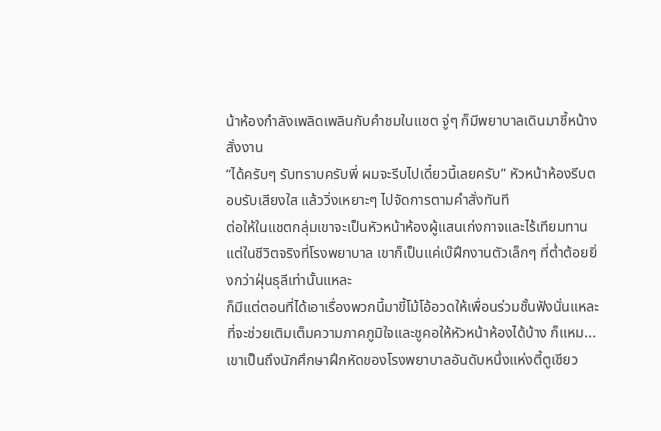น้าห้องกำลังเพลิดเพลินกับคำชมในแชต จู่ๆ ก็มีพยาบาลเดินมาชี้หน้างสั่งงาน
“ได้ครับๆ รับทราบครับพี่ ผมจะรีบไปเดี๋ยวนี้เลยครับ” หัวหน้าห้องรีบตอบรับเสียงใส แล้ววิ่งเหยาะๆ ไปจัดการตามคำสั่งทันที
ต่อให้ในแชตกลุ่มเขาจะเป็นหัวหน้าห้องผู้แสนเก่งกาจและไร้เทียมทาน แต่ในชีวิตจริงที่โรงพยาบาล เขาก็เป็นแค่เบ๊ฝึกงานตัวเล็กๆ ที่ต่ำต้อยยิ่งกว่าฝุ่นธุลีเท่านั้นแหละ
ก็มีแต่ตอนที่ได้เอาเรื่องพวกนี้มาขี้โม้โอ้อวดให้เพื่อนร่วมชั้นฟังนั่นแหละ ที่จะช่วยเติมเต็มความภาคภูมิใจและชูคอให้หัวหน้าห้องได้บ้าง ก็แหม... เขาเป็นถึงนักศึกษาฝึกหัดของโรงพยาบาลอันดับหนึ่งแห่งตี้ตูเชียว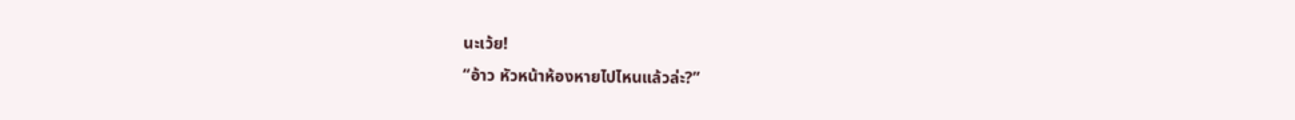นะเว้ย!
“อ้าว หัวหน้าห้องหายไปไหนแล้วล่ะ?”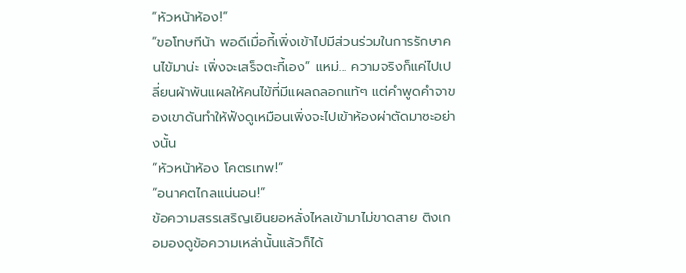“หัวหน้าห้อง!”
“ขอโทษทีน้า พอดีเมื่อกี้เพิ่งเข้าไปมีส่วนร่วมในการรักษาคนไข้มาน่ะ เพิ่งจะเสร็จตะกี้เอง” แหม่... ความจริงก็แค่ไปเปลี่ยนผ้าพันแผลให้คนไข้ที่มีแผลถลอกแท้ๆ แต่คำพูดคำจาของเขาดันทำให้ฟังดูเหมือนเพิ่งจะไปเข้าห้องผ่าตัดมาซะอย่างนั้น
“หัวหน้าห้อง โคตรเทพ!”
“อนาคตไกลแน่นอน!”
ข้อความสรรเสริญเยินยอหลั่งไหลเข้ามาไม่ขาดสาย ติงเกอมองดูข้อความเหล่านั้นแล้วก็ได้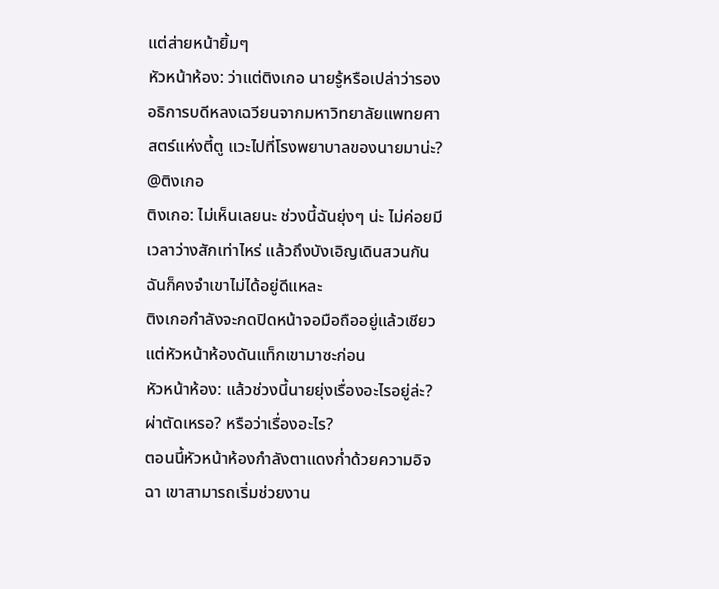แต่ส่ายหน้ายิ้มๆ
หัวหน้าห้อง: ว่าแต่ติงเกอ นายรู้หรือเปล่าว่ารองอธิการบดีหลงเฉวียนจากมหาวิทยาลัยแพทยศาสตร์แห่งตี้ตู แวะไปที่โรงพยาบาลของนายมาน่ะ? @ติงเกอ
ติงเกอ: ไม่เห็นเลยนะ ช่วงนี้ฉันยุ่งๆ น่ะ ไม่ค่อยมีเวลาว่างสักเท่าไหร่ แล้วถึงบังเอิญเดินสวนกัน ฉันก็คงจำเขาไม่ได้อยู่ดีแหละ
ติงเกอกำลังจะกดปิดหน้าจอมือถืออยู่แล้วเชียว แต่หัวหน้าห้องดันแท็กเขามาซะก่อน
หัวหน้าห้อง: แล้วช่วงนี้นายยุ่งเรื่องอะไรอยู่ล่ะ? ผ่าตัดเหรอ? หรือว่าเรื่องอะไร?
ตอนนี้หัวหน้าห้องกำลังตาแดงก่ำด้วยความอิจฉา เขาสามารถเริ่มช่วยงาน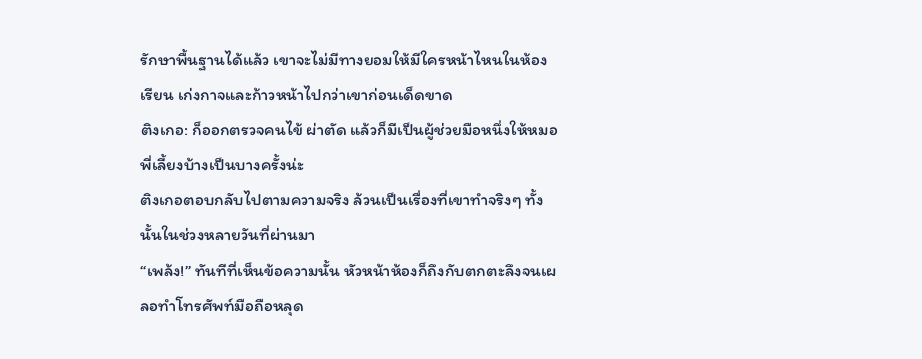รักษาพื้นฐานได้แล้ว เขาจะไม่มีทางยอมให้มีใครหน้าไหนในห้องเรียน เก่งกาจและก้าวหน้าไปกว่าเขาก่อนเด็ดขาด
ติงเกอ: ก็ออกตรวจคนไข้ ผ่าตัด แล้วก็มีเป็นผู้ช่วยมือหนึ่งให้หมอพี่เลี้ยงบ้างเป็นบางครั้งน่ะ
ติงเกอตอบกลับไปตามความจริง ล้วนเป็นเรื่องที่เขาทำจริงๆ ทั้งนั้นในช่วงหลายวันที่ผ่านมา
“เพล้ง!” ทันทีที่เห็นข้อความนั้น หัวหน้าห้องก็ถึงกับตกตะลึงจนเผลอทำโทรศัพท์มือถือหลุด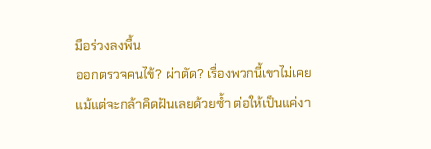มือร่วงลงพื้น
ออกตรวจคนไข้? ผ่าตัด? เรื่องพวกนี้เขาไม่เคยแม้แต่จะกล้าคิดฝันเลยด้วยซ้ำ ต่อให้เป็นแค่งา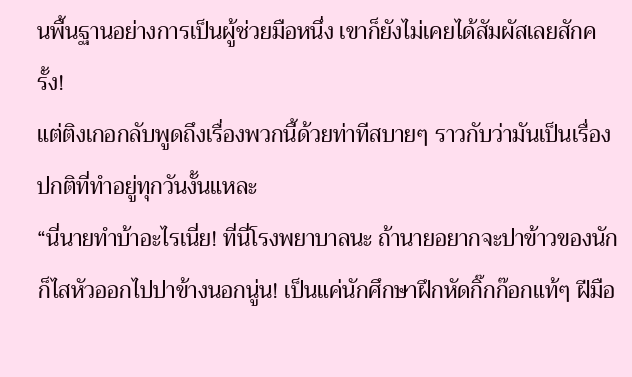นพื้นฐานอย่างการเป็นผู้ช่วยมือหนึ่ง เขาก็ยังไม่เคยได้สัมผัสเลยสักครั้ง!
แต่ติงเกอกลับพูดถึงเรื่องพวกนี้ด้วยท่าทีสบายๆ ราวกับว่ามันเป็นเรื่องปกติที่ทำอยู่ทุกวันงั้นแหละ
“นี่นายทำบ้าอะไรเนี่ย! ที่นี่โรงพยาบาลนะ ถ้านายอยากจะปาข้าวของนักก็ไสหัวออกไปปาข้างนอกนู่น! เป็นแค่นักศึกษาฝึกหัดกิ๊กก๊อกแท้ๆ ฝีมือ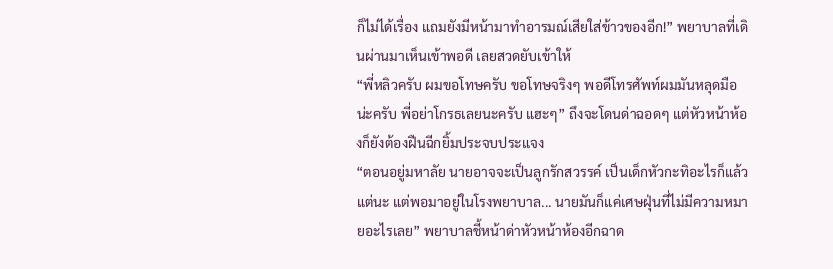ก็ไม่ได้เรื่อง แถมยังมีหน้ามาทำอารมณ์เสียใส่ข้าวของอีก!” พยาบาลที่เดินผ่านมาเห็นเข้าพอดี เลยสวดยับเข้าให้
“พี่หลิวครับ ผมขอโทษครับ ขอโทษจริงๆ พอดีโทรศัพท์ผมมันหลุดมือน่ะครับ พี่อย่าโกรธเลยนะครับ แฮะๆ” ถึงจะโดนด่าฉอดๆ แต่หัวหน้าห้องก็ยังต้องฝืนฉีกยิ้มประจบประแจง
“ตอนอยู่มหาลัย นายอาจจะเป็นลูกรักสวรรค์ เป็นเด็กหัวกะทิอะไรก็แล้วแต่นะ แต่พอมาอยู่ในโรงพยาบาล... นายมันก็แค่เศษฝุ่นที่ไม่มีความหมายอะไรเลย” พยาบาลชี้หน้าด่าหัวหน้าห้องอีกฉาด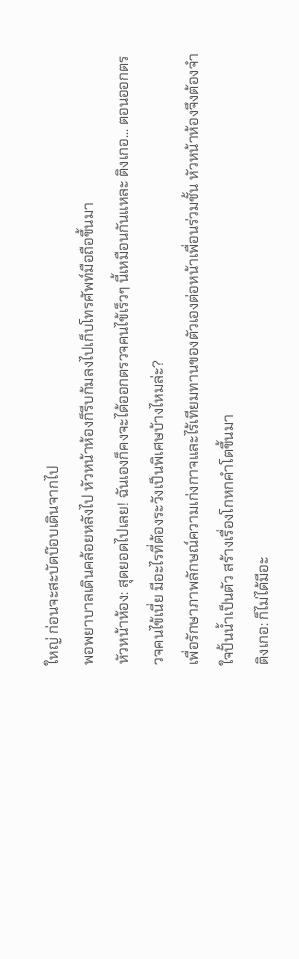ใหญ่ ก่อนจะสะบัดบ๊อบเดินจากไป
พอพยาบาลเดินคล้อยหลังไป หัวหน้าห้องก็รีบก้มลงไปเก็บโทรศัพท์มือถือขึ้นมา
หัวหน้าห้อง: สุดยอดไปเลย! ฉันเองก็คงจะได้ออกตรวจคนไข้เร็วๆ นี้เหมือนกันแหละ ติงเกอ... ตอนออกตรวจคนไข้เนี่ย มีอะไรที่ต้องระวังเป็นพิเศษบ้างไหมล่ะ?
เพื่อรักษาภาพลักษณ์ความเก่งกาจและไร้เทียมทานของตัวเองต่อหน้าเพื่อนร่วมชั้น หัวหน้าห้องจึงต้องจำใจปั้นน้ำเป็นตัว สร้างเรื่องโกหกคำโตขึ้นมา
ติงเกอ: ก็ไม่ได้มีอะ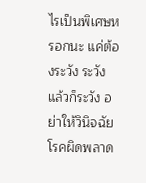ไรเป็นพิเศษหรอกนะ แค่ต้องระวัง ระวัง แล้วก็ระวัง อย่าให้วินิจฉัยโรคผิดพลาด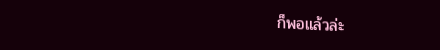ก็พอแล้วล่ะ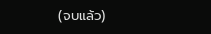(จบแล้ว)